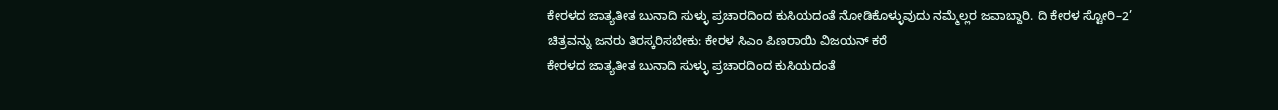ಕೇರಳದ ಜಾತ್ಯತೀತ ಬುನಾದಿ ಸುಳ್ಳು ಪ್ರಚಾರದಿಂದ ಕುಸಿಯದಂತೆ ನೋಡಿಕೊಳ್ಳುವುದು ನಮ್ಮೆಲ್ಲರ ಜವಾಬ್ದಾರಿ. ದಿ ಕೇರಳ ಸ್ಟೋರಿ–2’ ಚಿತ್ರವನ್ನು ಜನರು ತಿರಸ್ಕರಿಸಬೇಕು: ಕೇರಳ ಸಿಎಂ ಪಿಣರಾಯಿ ವಿಜಯನ್ ಕರೆ
ಕೇರಳದ ಜಾತ್ಯತೀತ ಬುನಾದಿ ಸುಳ್ಳು ಪ್ರಚಾರದಿಂದ ಕುಸಿಯದಂತೆ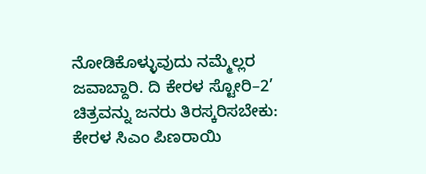ನೋಡಿಕೊಳ್ಳುವುದು ನಮ್ಮೆಲ್ಲರ ಜವಾಬ್ದಾರಿ. ದಿ ಕೇರಳ ಸ್ಟೋರಿ–2’ ಚಿತ್ರವನ್ನು ಜನರು ತಿರಸ್ಕರಿಸಬೇಕು: ಕೇರಳ ಸಿಎಂ ಪಿಣರಾಯಿ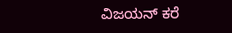ವಿಜಯನ್ ಕರೆ